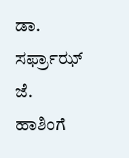ಡಾ. ಸರ್ಫ್ರಾಝ್ ಜೆ. ಹಾಶಿಂಗೆ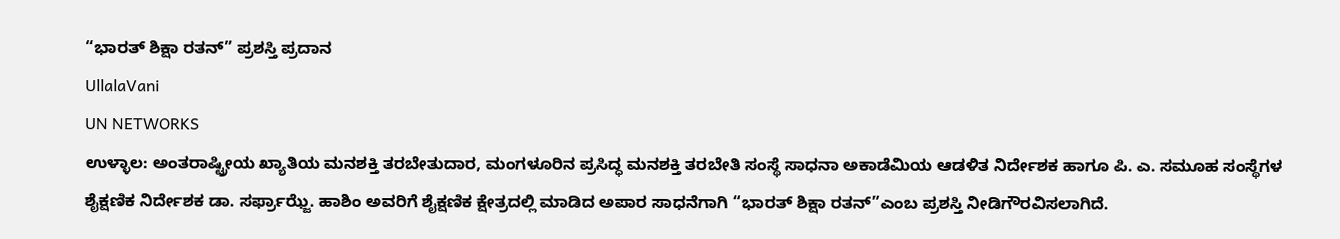“ಭಾರತ್ ಶಿಕ್ಷಾ ರತನ್” ಪ್ರಶಸ್ತಿ ಪ್ರದಾನ
UllalaVani
UN NETWORKS
ಉಳ್ಳಾಲ: ಅಂತರಾಷ್ಟ್ರೀಯ ಖ್ಯಾತಿಯ ಮನಶಕ್ತಿ ತರಬೇತುದಾರ, ಮಂಗಳೂರಿನ ಪ್ರಸಿದ್ಧ ಮನಶಕ್ತಿ ತರಬೇತಿ ಸಂಸ್ಥೆ ಸಾಧನಾ ಅಕಾಡೆಮಿಯ ಆಡಳಿತ ನಿರ್ದೇಶಕ ಹಾಗೂ ಪಿ. ಎ. ಸಮೂಹ ಸಂಸ್ಥೆಗಳ ಶೈಕ್ಷಣಿಕ ನಿರ್ದೇಶಕ ಡಾ. ಸರ್ಫ್ರಾಝ್ಜೆ. ಹಾಶಿಂ ಅವರಿಗೆ ಶೈಕ್ಷಣಿಕ ಕ್ಷೇತ್ರದಲ್ಲಿ ಮಾಡಿದ ಅಪಾರ ಸಾಧನೆಗಾಗಿ “ಭಾರತ್ ಶಿಕ್ಷಾ ರತನ್”ಎಂಬ ಪ್ರಶಸ್ತಿ ನೀಡಿಗೌರವಿಸಲಾಗಿದೆ.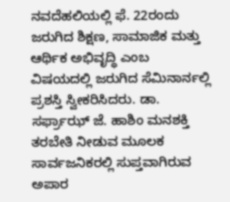ನವದೆಹಲಿಯಲ್ಲಿ ಫೆ. 22ರಂದು ಜರುಗಿದ ಶಿಕ್ಷಣ, ಸಾಮಾಜಿಕ ಮತ್ತು ಆರ್ಥಿಕ ಅಭಿವೃದ್ಧಿ ಎಂಬ ವಿಷಯದಲ್ಲಿ ಜರುಗಿದ ಸೆಮಿನಾರ್ನಲ್ಲಿ ಪ್ರಶಸ್ತಿ ಸ್ವೀಕರಿಸಿದರು. ಡಾ. ಸರ್ಫ್ರಾಝ್ ಜೆ. ಹಾಶಿಂ ಮನಶಕ್ತಿ ತರಬೇತಿ ನೀಡುವ ಮೂಲಕ ಸಾರ್ವಜನಿಕರಲ್ಲಿ ಸುಪ್ತವಾಗಿರುವ ಅಪಾರ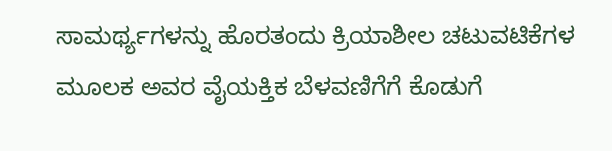ಸಾಮರ್ಥ್ಯಗಳನ್ನು ಹೊರತಂದು ಕ್ರಿಯಾಶೀಲ ಚಟುವಟಿಕೆಗಳ ಮೂಲಕ ಅವರ ವೈಯಕ್ತಿಕ ಬೆಳವಣಿಗೆಗೆ ಕೊಡುಗೆ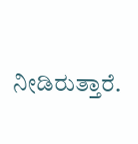ನೀಡಿರುತ್ತಾರೆ.